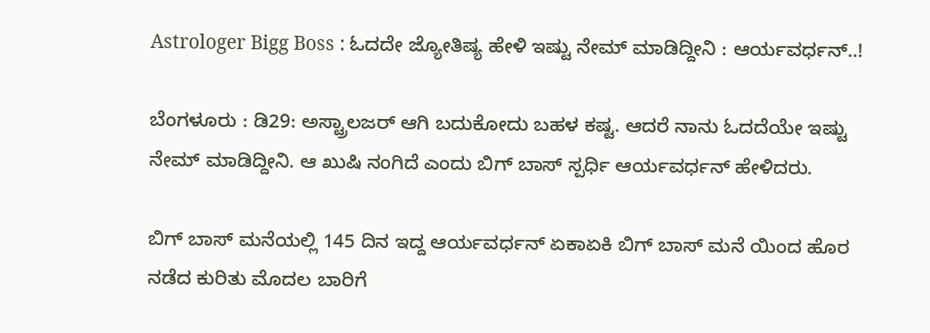Astrologer Bigg Boss : ಓದದೇ ಜ್ಯೋತಿಷ್ಯ ಹೇಳಿ ಇಷ್ಟು ನೇಮ್ ಮಾಡಿದ್ದೀನಿ : ಆರ್ಯವರ್ಧನ್..!

ಬೆಂಗಳೂರು : ಡಿ29: ಅಸ್ಟ್ರಾಲಜರ್ ಆಗಿ ಬದುಕೋದು ಬಹಳ ಕಷ್ಟ. ಆದರೆ ನಾನು ಓದದೆಯೇ ಇಷ್ಟು ನೇಮ್ ಮಾಡಿದ್ದೀನಿ. ಆ ಖುಷಿ ನಂಗಿದೆ ಎಂದು ಬಿಗ್ ಬಾಸ್ ಸ್ಪರ್ಧಿ ಆರ್ಯವರ್ಧನ್ ಹೇಳಿದರು.

ಬಿಗ್ ಬಾಸ್ ಮನೆಯಲ್ಲಿ 145 ದಿನ ಇದ್ದ ಆರ್ಯವರ್ಧನ್ ಏಕಾಏಕಿ ಬಿಗ್ ಬಾಸ್ ಮನೆ ಯಿಂದ ಹೊರ ನಡೆದ ಕುರಿತು ಮೊದಲ ಬಾರಿಗೆ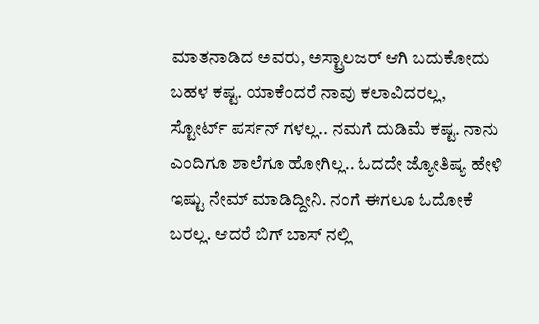ಮಾತನಾಡಿದ ಅವರು, ಅಸ್ಟ್ರಾಲಜರ್ ಆಗಿ ಬದುಕೋದು ಬಹಳ ಕಷ್ಟ. ಯಾಕೆಂದರೆ ನಾವು ಕಲಾವಿದರಲ್ಲ, ಸ್ಟೋರ್ಟ್ ಪರ್ಸನ್ ಗಳಲ್ಲ.. ನಮಗೆ ದುಡಿಮೆ ಕಷ್ಟ. ನಾನು ಎಂದಿಗೂ ಶಾಲೆಗೂ ಹೋಗಿಲ್ಲ.. ಓದದೇ ಜ್ಯೋತಿಷ್ಯ ಹೇಳಿ ಇಷ್ಟು ನೇಮ್ ಮಾಡಿದ್ದೀನಿ. ನಂಗೆ ಈಗಲೂ ಓದೋಕೆ ಬರಲ್ಲ. ಆದರೆ ಬಿಗ್ ಬಾಸ್ ನಲ್ಲಿ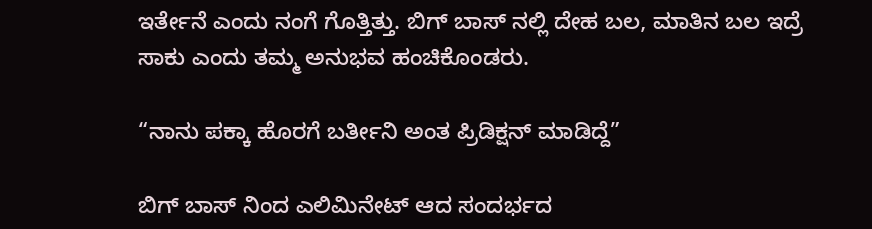ಇರ್ತೇನೆ ಎಂದು ನಂಗೆ ಗೊತ್ತಿತ್ತು. ಬಿಗ್ ಬಾಸ್ ನಲ್ಲಿ ದೇಹ ಬಲ, ಮಾತಿನ ಬಲ ಇದ್ರೆ ಸಾಕು ಎಂದು ತಮ್ಮ ಅನುಭವ ಹಂಚಿಕೊಂಡರು.

“ನಾನು ಪಕ್ಕಾ ಹೊರಗೆ ಬರ್ತೀನಿ ಅಂತ ಪ್ರಿಡಿಕ್ಷನ್ ಮಾಡಿದ್ದೆ”

ಬಿಗ್ ಬಾಸ್ ನಿಂದ ಎಲಿಮಿನೇಟ್ ಆದ ಸಂದರ್ಭದ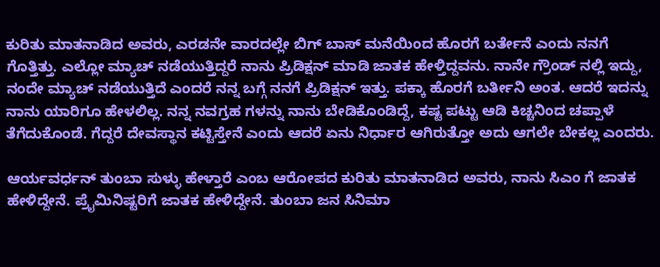ಕುರಿತು ಮಾತನಾಡಿದ ಅವರು, ಎರಡನೇ ವಾರದಲ್ಲೇ ಬಿಗ್ ಬಾಸ್ ಮನೆಯಿಂದ ಹೊರಗೆ ಬರ್ತೇನೆ ಎಂದು ನನಗೆ ಗೊತ್ತಿತ್ತು. ಎಲ್ಲೋ ಮ್ಯಾಚ್ ನಡೆಯುತ್ತಿದ್ದರೆ ನಾನು ಪ್ರಿಡಿಕ್ಷನ್ ಮಾಡಿ ಜಾತಕ ಹೇಳ್ತಿದ್ದವನು. ನಾನೇ ಗ್ರೌಂಡ್ ನಲ್ಲಿ ಇದ್ದು, ನಂದೇ ಮ್ಯಾಚ್ ನಡೆಯುತ್ತಿದೆ ಎಂದರೆ ನನ್ನ ಬಗ್ಗೆ ನನಗೆ ಪ್ರಿಡಿಕ್ಷನ್ ಇತ್ತು. ಪಕ್ಕಾ ಹೊರಗೆ ಬರ್ತೀನಿ ಅಂತ. ಆದರೆ ಇದನ್ನು ನಾನು ಯಾರಿಗೂ ಹೇಳಲಿಲ್ಲ. ನನ್ನ ನವಗ್ರಹ ಗಳನ್ನು ನಾನು ಬೇಡಿಕೊಂಡಿದ್ದೆ, ಕಷ್ಟ ಪಟ್ಟು ಆಡಿ ಕಿಚ್ಚನಿಂದ ಚಪ್ಪಾಳೆ ತೆಗೆದುಕೊಂಡೆ. ಗೆದ್ದರೆ ದೇವಸ್ಥಾನ ಕಟ್ಟಿಸ್ತೇನೆ ಎಂದು ಆದರೆ ಏನು ನಿರ್ಧಾರ ಆಗಿರುತ್ತೋ ಅದು ಆಗಲೇ ಬೇಕಲ್ಲ ಎಂದರು.

ಆರ್ಯವರ್ಧನ್ ತುಂಬಾ ಸುಳ್ಳು ಹೇಳ್ತಾರೆ ಎಂಬ ಆರೋಪದ ಕುರಿತು ಮಾತನಾಡಿದ ಅವರು, ನಾನು ಸಿಎಂ ಗೆ ಜಾತಕ ಹೇಳಿದ್ದೇನೆ. ಪ್ರೈಮಿನಿಷ್ಟರಿಗೆ ಜಾತಕ ಹೇಳಿದ್ದೇನೆ. ತುಂಬಾ ಜನ ಸಿನಿಮಾ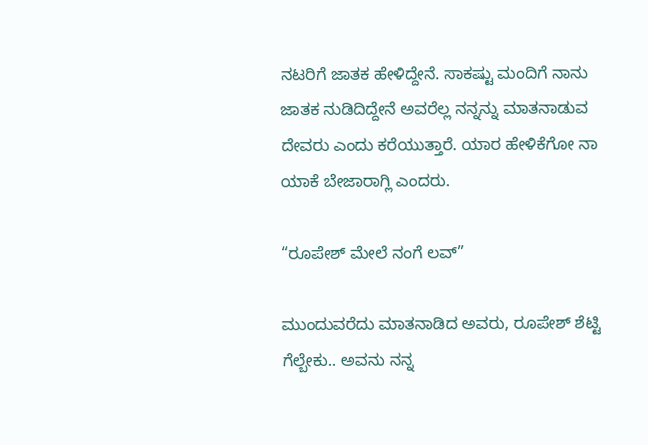ನಟರಿಗೆ ಜಾತಕ ಹೇಳಿದ್ದೇನೆ. ಸಾಕಷ್ಟು ಮಂದಿಗೆ ನಾನು ಜಾತಕ ನುಡಿದಿದ್ದೇನೆ ಅವರೆಲ್ಲ ನನ್ನನ್ನು ಮಾತನಾಡುವ ದೇವರು ಎಂದು ಕರೆಯುತ್ತಾರೆ. ಯಾರ ಹೇಳಿಕೆಗೋ ನಾ ಯಾಕೆ ಬೇಜಾರಾಗ್ಲಿ ಎಂದರು.

“ರೂಪೇಶ್ ಮೇಲೆ ನಂಗೆ ಲವ್”

ಮುಂದುವರೆದು ಮಾತನಾಡಿದ ಅವರು, ರೂಪೇಶ್ ಶೆಟ್ಟಿ ಗೆಲ್ಬೇಕು.. ಅವನು ನನ್ನ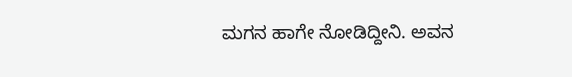ಮಗನ ಹಾಗೇ ನೋಡಿದ್ದೀನಿ. ಅವನ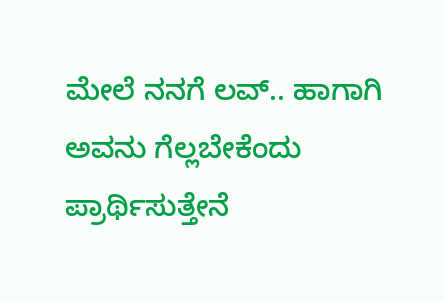ಮೇಲೆ ನನಗೆ ಲವ್.. ಹಾಗಾಗಿ ಅವನು ಗೆಲ್ಲಬೇಕೆಂದು‌ ಪ್ರಾರ್ಥಿಸುತ್ತೇನೆ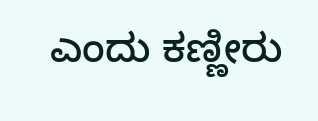ಎಂದು ಕಣ್ಣೀರು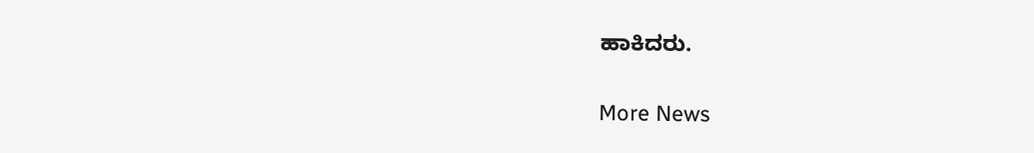ಹಾಕಿದರು.

More News